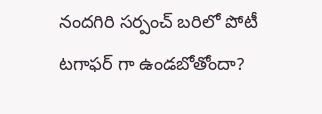నందగిరి సర్పంచ్ బరిలో పోటీ టగాఫర్ గా ఉండబోతోందా?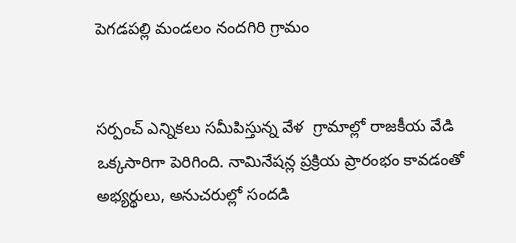పెగడపల్లి మండలం నందగిరి గ్రామం


సర్పంచ్ ఎన్నికలు సమీపిస్తున్న వేళ  గ్రామాల్లో రాజకీయ వేడి ఒక్కసారిగా పెరిగింది. నామినేషన్ల ప్రక్రియ ప్రారంభం కావడంతో అభ్యర్థులు, అనుచరుల్లో సందడి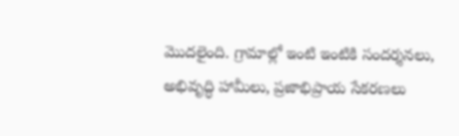మొదలైంది. గ్రామాల్లో ఇంటి ఇంటికి సందర్శనలు, అభివృద్ధి హామీలు, ప్రజాభిప్రాయ సేకరణలు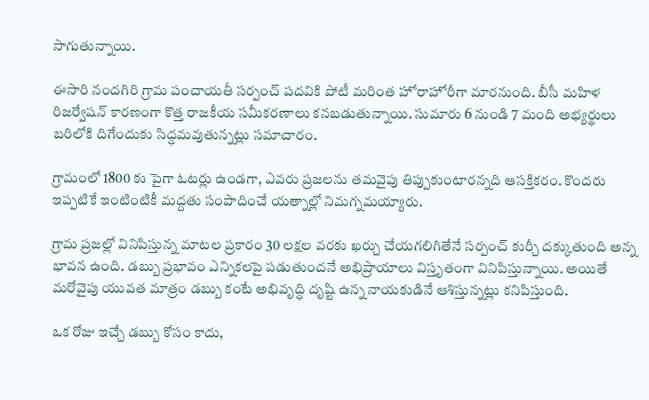సాగుతున్నాయి.

ఈసారి నందగిరి గ్రామ పంచాయతీ సర్పంచ్ పదవికి పోటీ మరింత హోరాహోరీగా మారనుంది. బీసీ మహిళ రిజర్వేషన్ కారణంగా కొత్త రాజకీయ సమీకరణాలు కనబడుతున్నాయి. సుమారు 6 నుండి 7 మంది అభ్యర్థులు బరిలోకి దిగేందుకు సిద్ధమవుతున్నట్లు సమాచారం.

గ్రామంలో 1800 కు పైగా ఓటర్లు ఉండగా, ఎవరు ప్రజలను తమవైపు తిప్పుకుంటారన్నది ఆసక్తికరం. కొందరు ఇప్పటికే ఇంటింటికీ మద్దతు సంపాదించే యత్నాల్లో నిమగ్నమయ్యారు.

గ్రామ ప్రజల్లో వినిపిస్తున్న మాటల ప్రకారం 30 లక్షల వరకు ఖర్చు చేయగలిగితేనే సర్పంచ్ కుర్చీ దక్కుతుంది అన్న భావన ఉంది. డబ్బు ప్రభావం ఎన్నికలపై పడుతుందనే అభిప్రాయాలు విస్తృతంగా వినిపిస్తున్నాయి. అయితే మరోవైపు యువత మాత్రం డబ్బు కంటే అభివృద్ధి దృష్టి ఉన్న నాయకుడినే ఆశిస్తున్నట్లు కనిపిస్తుంది.

ఒక రోజు ఇచ్చే డబ్బు కోసం కాదు,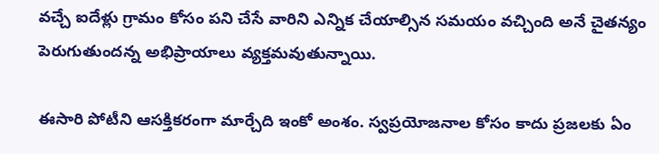వచ్చే ఐదేళ్లు గ్రామం కోసం పని చేసే వారిని ఎన్నిక చేయాల్సిన సమయం వచ్చింది అనే చైతన్యం పెరుగుతుందన్న అభిప్రాయాలు వ్యక్తమవుతున్నాయి.

ఈసారి పోటీని ఆసక్తికరంగా మార్చేది ఇంకో అంశం. స్వప్రయోజనాల కోసం కాదు ప్రజలకు ఏం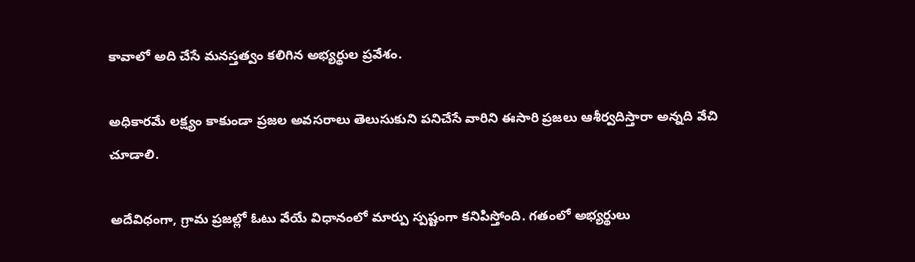కావాలో అది చేసే మనస్తత్వం కలిగిన అభ్యర్థుల ప్రవేశం.

అధికారమే లక్ష్యం కాకుండా ప్రజల అవసరాలు తెలుసుకుని పనిచేసే వారిని ఈసారి ప్రజలు ఆశీర్వదిస్తారా అన్నది వేచి చూడాలి.

అదేవిధంగా, గ్రామ ప్రజల్లో ఓటు వేయే విధానంలో మార్పు స్పష్టంగా కనిపిస్తోంది. గతంలో అభ్యర్థులు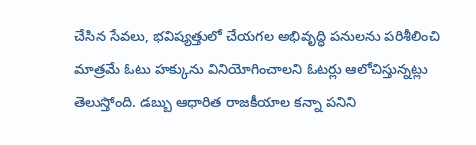చేసిన సేవలు, భవిష్యత్తులో చేయగల అభివృద్ధి పనులను పరిశీలించి మాత్రమే ఓటు హక్కును వినియోగించాలని ఓటర్లు ఆలోచిస్తున్నట్లు తెలుస్తోంది. డబ్బు ఆధారిత రాజకీయాల కన్నా పనిని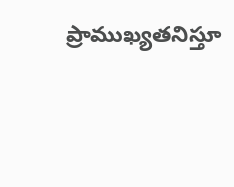ప్రాముఖ్యతనిస్తూ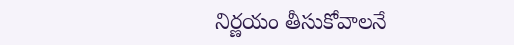నిర్ణయం తీసుకోవాలనే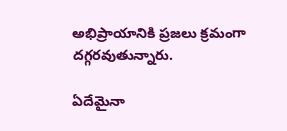అభిప్రాయానికి ప్రజలు క్రమంగా దగ్గరవుతున్నారు.

ఏదేమైనా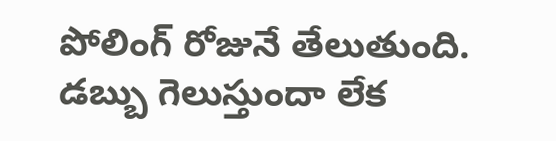పోలింగ్ రోజునే తేలుతుంది. డబ్బు గెలుస్తుందా లేక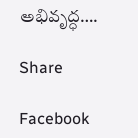అభివృద్ధ….

Share

Facebook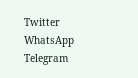Twitter
WhatsApp
Telegram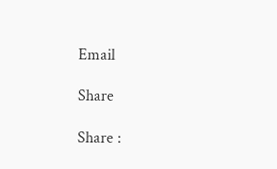Email

Share

Share :